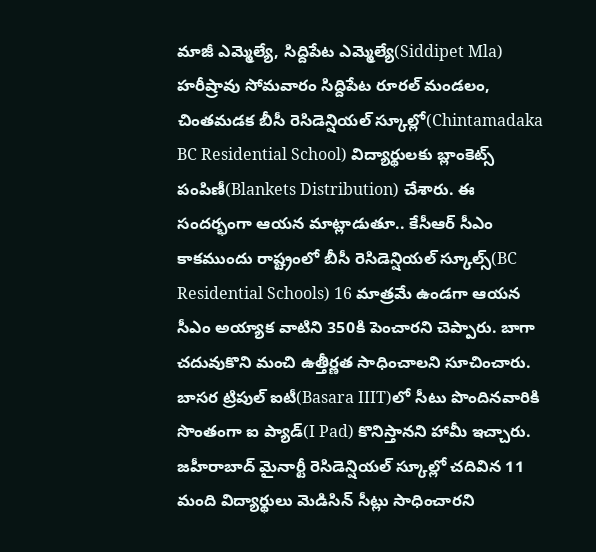మాజీ ఎమ్మెల్యే, సిద్దిపేట ఎమ్మెల్యే(Siddipet Mla) హరీష్రావు సోమవారం సిద్దిపేట రూరల్ మండలం, చింతమడక బీసీ రెసిడెన్షియల్ స్కూల్లో(Chintamadaka BC Residential School) విద్యార్థులకు బ్లాంకెట్స్ పంపిణీ(Blankets Distribution) చేశారు. ఈ సందర్భంగా ఆయన మాట్లాడుతూ.. కేసీఆర్ సీఎం కాకముందు రాష్ట్రంలో బీసీ రెసిడెన్షియల్ స్కూల్స్(BC Residential Schools) 16 మాత్రమే ఉండగా ఆయన సీఎం అయ్యాక వాటిని 350కి పెంచారని చెప్పారు. బాగా చదువుకొని మంచి ఉత్తీర్ణత సాధించాలని సూచించారు. బాసర ట్రిపుల్ ఐటీ(Basara IIIT)లో సీటు పొందినవారికి సొంతంగా ఐ ప్యాడ్(I Pad) కొనిస్తానని హామీ ఇచ్చారు. జహీరాబాద్ మైనార్టీ రెసిడెన్షియల్ స్కూల్లో చదివిన 11 మంది విద్యార్థులు మెడిసిన్ సీట్లు సాధించారని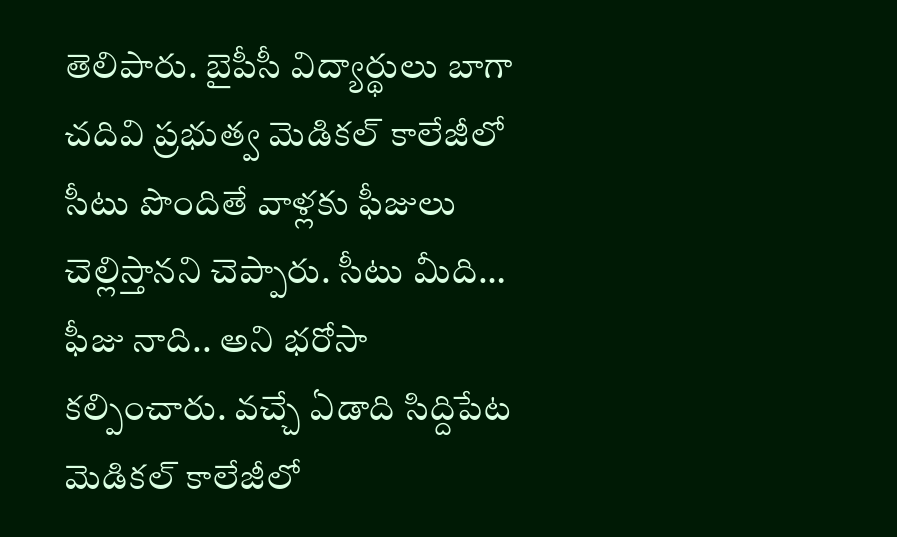తెలిపారు. బైపీసీ విద్యార్థులు బాగా చదివి ప్రభుత్వ మెడికల్ కాలేజీలో సీటు పొందితే వాళ్లకు ఫీజులు చెల్లిస్తానని చెప్పారు. సీటు మీది… ఫీజు నాది.. అని భరోసా కల్పించారు. వచ్చే ఏడాది సిద్దిపేట మెడికల్ కాలేజీలో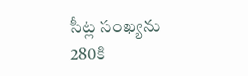సీట్ల సంఖ్యను 280కి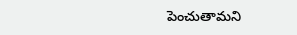పెంచుతామని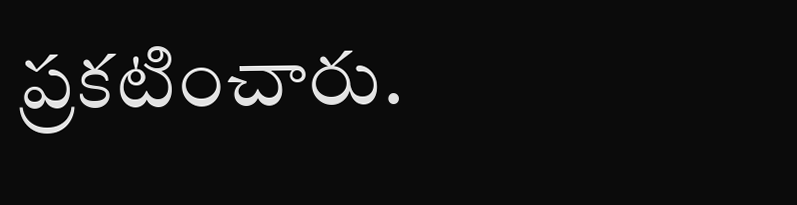ప్రకటించారు.